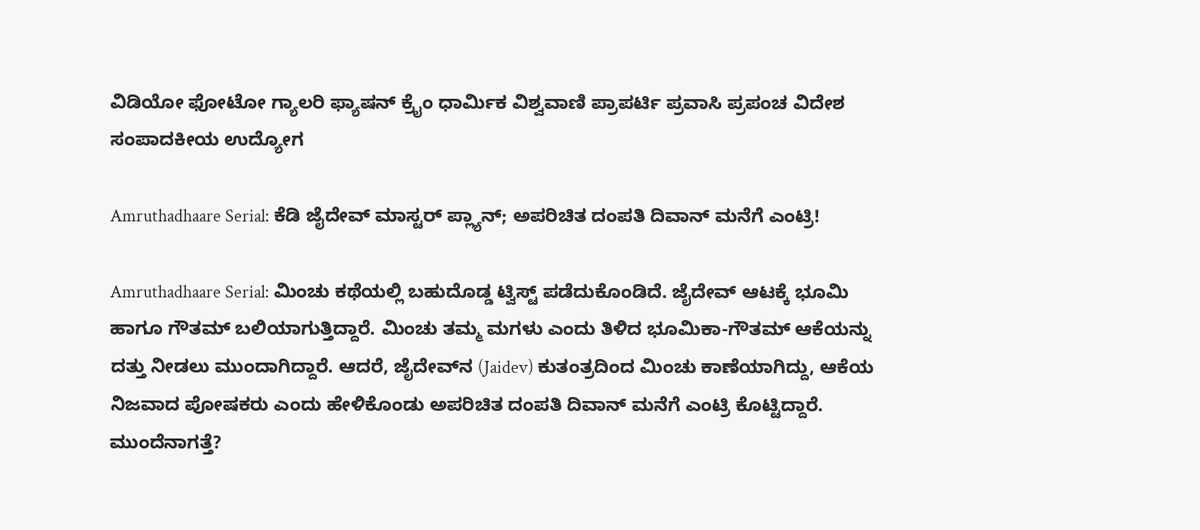ವಿಡಿಯೋ ಫೋಟೋ ಗ್ಯಾಲರಿ ಫ್ಯಾಷನ್ ಕ್ರೈಂ ಧಾರ್ಮಿಕ ವಿಶ್ವವಾಣಿ ಪ್ರಾಪರ್ಟಿ ಪ್ರವಾಸಿ ಪ್ರಪಂಚ ವಿದೇಶ ಸಂಪಾದಕೀಯ ಉದ್ಯೋಗ

Amruthadhaare Serial: ಕೆಡಿ ಜೈದೇವ್‌ ಮಾಸ್ಟರ್‌ ಪ್ಲ್ಯಾನ್‌; ಅಪರಿಚಿತ ದಂಪತಿ ದಿವಾನ್ ಮನೆಗೆ ಎಂಟ್ರಿ!

Amruthadhaare Serial: ಮಿಂಚು ಕಥೆಯಲ್ಲಿ ಬಹುದೊಡ್ಡ ಟ್ವಿಸ್ಟ್‌ ಪಡೆದುಕೊಂಡಿದೆ. ಜೈದೇವ್‌ ಆಟಕ್ಕೆ ಭೂಮಿ ಹಾಗೂ ಗೌತಮ್‌ ಬಲಿಯಾಗುತ್ತಿದ್ದಾರೆ. ಮಿಂಚು ತಮ್ಮ ಮಗಳು ಎಂದು ತಿಳಿದ ಭೂಮಿಕಾ-ಗೌತಮ್ ಆಕೆಯನ್ನು ದತ್ತು ನೀಡಲು ಮುಂದಾಗಿದ್ದಾರೆ. ಆದರೆ, ಜೈದೇವ್‌ನ (Jaidev) ಕುತಂತ್ರದಿಂದ ಮಿಂಚು ಕಾಣೆಯಾಗಿದ್ದು, ಆಕೆಯ ನಿಜವಾದ ಪೋಷಕರು ಎಂದು ಹೇಳಿಕೊಂಡು ಅಪರಿಚಿತ ದಂಪತಿ ದಿವಾನ್ ಮನೆಗೆ ಎಂಟ್ರಿ ಕೊಟ್ಟಿದ್ದಾರೆ. ಮುಂದೆನಾಗತ್ತೆ?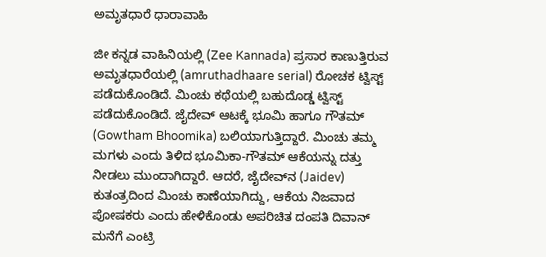ಅಮೃತಧಾರೆ ಧಾರಾವಾಹಿ

ಜೀ ಕನ್ನಡ ವಾಹಿನಿಯಲ್ಲಿ (Zee Kannada) ಪ್ರಸಾರ ಕಾಣುತ್ತಿರುವ ಅಮೃತಧಾರೆಯಲ್ಲಿ (amruthadhaare serial) ರೋಚಕ ಟ್ವಿಸ್ಟ್‌ ಪಡೆದುಕೊಂಡಿದೆ. ಮಿಂಚು ಕಥೆಯಲ್ಲಿ ಬಹುದೊಡ್ಡ ಟ್ವಿಸ್ಟ್‌ ಪಡೆದುಕೊಂಡಿದೆ. ಜೈದೇವ್‌ ಆಟಕ್ಕೆ ಭೂಮಿ ಹಾಗೂ ಗೌತಮ್‌ (Gowtham Bhoomika) ಬಲಿಯಾಗುತ್ತಿದ್ದಾರೆ. ಮಿಂಚು ತಮ್ಮ ಮಗಳು ಎಂದು ತಿಳಿದ ಭೂಮಿಕಾ-ಗೌತಮ್ ಆಕೆಯನ್ನು ದತ್ತು ನೀಡಲು ಮುಂದಾಗಿದ್ದಾರೆ. ಆದರೆ, ಜೈದೇವ್‌ನ (Jaidev) ಕುತಂತ್ರದಿಂದ ಮಿಂಚು ಕಾಣೆಯಾಗಿದ್ದು, ಆಕೆಯ ನಿಜವಾದ ಪೋಷಕರು ಎಂದು ಹೇಳಿಕೊಂಡು ಅಪರಿಚಿತ ದಂಪತಿ ದಿವಾನ್ ಮನೆಗೆ ಎಂಟ್ರಿ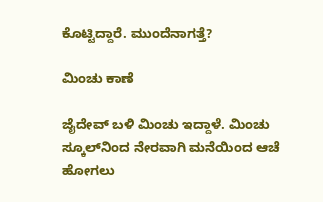ಕೊಟ್ಟಿದ್ದಾರೆ. ಮುಂದೆನಾಗತ್ತೆ?

ಮಿಂಚು ಕಾಣೆ

ಜೈದೇವ್‌ ಬಳಿ ಮಿಂಚು ಇದ್ದಾಳೆ. ಮಿಂಚು ಸ್ಕೂಲ್‌ನಿಂದ ನೇರವಾಗಿ ಮನೆಯಿಂದ ಆಚೆ ಹೋಗಲು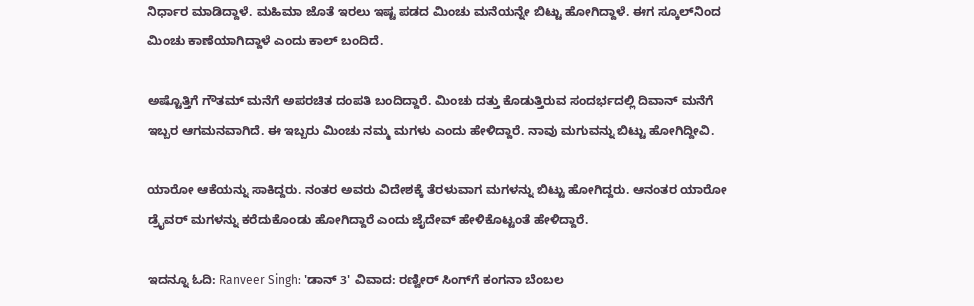ನಿರ್ಧಾರ ಮಾಡಿದ್ದಾಳೆ. ಮಹಿಮಾ ಜೊತೆ ಇರಲು ಇಷ್ಟ ಪಡದ ಮಿಂಚು ಮನೆಯನ್ನೇ ಬಿಟ್ಟು ಹೋಗಿದ್ದಾಳೆ. ಈಗ ಸ್ಕೂಲ್‌ನಿಂದ ಮಿಂಚು ಕಾಣೆಯಾಗಿದ್ದಾಳೆ ಎಂದು ಕಾಲ್‌ ಬಂದಿದೆ.

ಅಷ್ಟೊತ್ತಿಗೆ ಗೌತಮ್‌ ಮನೆಗೆ ಅಪರಚಿತ ದಂಪತಿ ಬಂದಿದ್ದಾರೆ. ಮಿಂಚು ದತ್ತು ಕೊಡುತ್ತಿರುವ ಸಂದರ್ಭದಲ್ಲಿ ದಿವಾನ್ ಮನೆಗೆ ಇಬ್ಬರ ಆಗಮನವಾಗಿದೆ. ಈ ಇಬ್ಬರು ಮಿಂಚು ನಮ್ಮ ಮಗಳು ಎಂದು ಹೇಳಿದ್ದಾರೆ. ನಾವು ಮಗುವನ್ನು ಬಿಟ್ಟು ಹೋಗಿದ್ದೀವಿ.

ಯಾರೋ ಆಕೆಯನ್ನು ಸಾಕಿದ್ದರು. ನಂತರ ಅವರು ವಿದೇಶಕ್ಕೆ ತೆರಳುವಾಗ ಮಗಳನ್ನು ಬಿಟ್ಟು ಹೋಗಿದ್ದರು. ಆನಂತರ ಯಾರೋ ಡ್ರೈವರ್ ಮಗಳನ್ನು ಕರೆದುಕೊಂಡು ಹೋಗಿದ್ದಾರೆ ಎಂದು ಜೈದೇವ್ ಹೇಳಿಕೊಟ್ಟಂತೆ ಹೇಳಿದ್ದಾರೆ.

ಇದನ್ನೂ ಓದಿ: Ranveer Singh: 'ಡಾನ್ 3' ವಿವಾದ: ರಣ್ವೀರ್‌ ಸಿಂಗ್‌ಗೆ ಕಂಗನಾ ಬೆಂಬಲ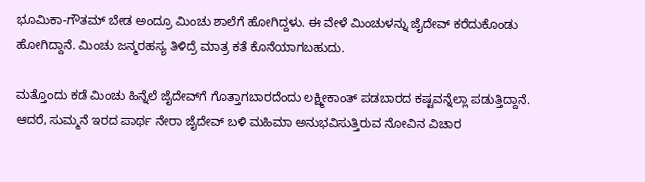ಭೂಮಿಕಾ-ಗೌತಮ್ ಬೇಡ ಅಂದ್ರೂ ಮಿಂಚು ಶಾಲೆಗೆ ಹೋಗಿದ್ದಳು. ಈ ವೇಳೆ ಮಿಂಚುಳನ್ನು ಜೈದೇವ್‌ ಕರೆದುಕೊಂಡು ಹೋಗಿದ್ದಾನೆ. ಮಿಂಚು ಜನ್ಮರಹಸ್ಯ ತಿಳಿದ್ರೆ ಮಾತ್ರ ಕತೆ ಕೊನೆಯಾಗಬಹುದು.

ಮತ್ತೊಂದು ಕಡೆ ಮಿಂಚು ಹಿನ್ನೆಲೆ ಜೈದೇವ್‌ಗೆ ಗೊತ್ತಾಗಬಾರದೆಂದು ಲಕ್ಷ್ಮೀಕಾಂತ್ ಪಡಬಾರದ ಕಷ್ಟವನ್ನೆಲ್ಲಾ ಪಡುತ್ತಿದ್ದಾನೆ. ಆದರೆ, ಸುಮ್ಮನೆ ಇರದ ಪಾರ್ಥ ನೇರಾ ಜೈದೇವ್ ಬಳಿ ಮಹಿಮಾ ಅನುಭವಿಸುತ್ತಿರುವ ನೋವಿನ ವಿಚಾರ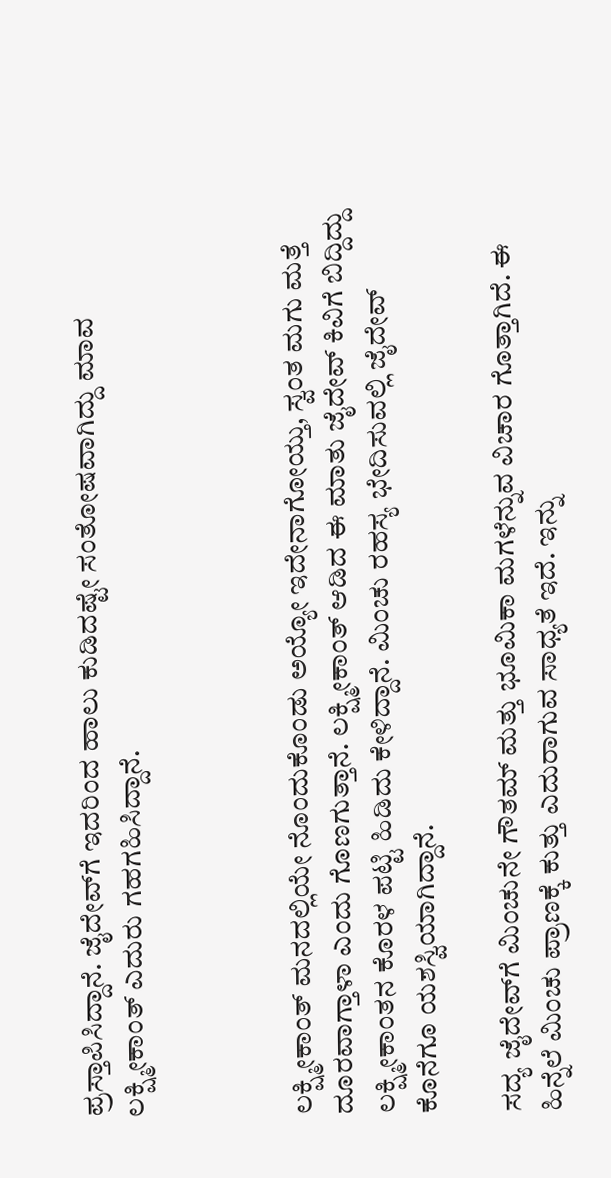ಪ್ರಸ್ತಾಪಿಸಿದ್ದಾನೆ. ಜೈದೇವ್‌ಗೆ ಇದರಿಂದ ಹಾಲು ಕುಡಿದಷ್ಟೇ ಸಂತೋಷವಾಗಿದ್ದು ಮಾವ ಲಕ್ಷ್ಮೀಕಾಂತ್ ಎದುರು ಗಹಗಹಿಸಿದ್ದಾನೆ.



ಲಕ್ಷ್ಮೀಕಾಂತ್ ಮನದಲ್ಲಿಯೇ ನೊಂದುಕೊಂಡು ಅಯ್ಯೋ ಇದೇನಾಗೋಯ್ತು, ಸ್ವಂತ ಮಗು ಮತ್ತೆ ದೂರವಾಗ್ತಾಳಾ ಎಂದು ಗೊಣಗುತ್ತಾನೆ. ಲಕ್ಷ್ಮೀಕಾಂತ್ ಆಡಿದ ಈ ಮಾತು ಜೈದೇವ್ ಕಿವಿಗೆ ಬಿದ್ದಿದ್ದು ಲಕ್ಷ್ಮೀಕಾಂತನ ಕೊರಳ ಪಟ್ಟಿ ಹಿಡಿದು ಕೇಳಿದ್ದಾನೆ. ಮಿಂಚು ರಹಸ್ಯ ಭೇದಿಸುವಲ್ಲಿ ಜೈದೇವ್ ಕೊನೆಗೂ ಯಶಸ್ವಿಯಾಗಿದ್ದಾನೆ.

ಸದ್ಯ ಜೈದೇವ್‌ಗೆ ಮಿಂಚುನೇ ಗೌತಮ್ ಮತ್ತು ಭೂಮಿಕಾ ಮಗಳೆನ್ನುವ ವಿಚಾರ ಗೊತ್ತಾಗಿದೆ. ಈ ಹಿನ್ನೆಲೆ ಮಿಂಚು ಪ್ರಾಣಕ್ಕೆ ಕುತ್ತು ಎದುರಾಗುವ ಸಾಧ್ಯತೆ ಇದೆ. ಇನ್ನು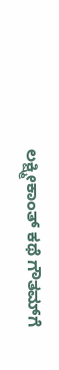ಲಕ್ಷ್ಮೀಕಾಂತ್ ಕಥೆ ಗೌತಮ್‌ಗೆ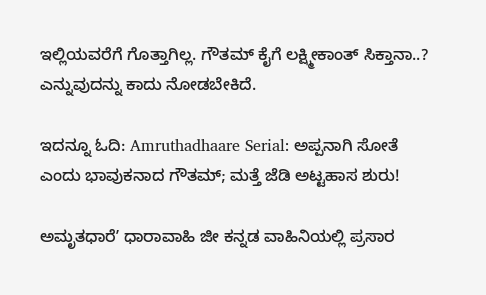ಇಲ್ಲಿಯವರೆಗೆ ಗೊತ್ತಾಗಿಲ್ಲ. ಗೌತಮ್‌ ಕೈಗೆ ಲಕ್ಷ್ಮೀಕಾಂತ್ ಸಿಕ್ತಾನಾ..? ಎನ್ನುವುದನ್ನು ಕಾದು ನೋಡಬೇಕಿದೆ.

ಇದನ್ನೂ ಓದಿ: Amruthadhaare Serial: ಅಪ್ಪನಾಗಿ ಸೋತೆ ಎಂದು ಭಾವುಕನಾದ ಗೌತಮ್‌; ಮತ್ತೆ ಜೆಡಿ ಅಟ್ಟಹಾಸ ಶುರು!

ಅಮೃತಧಾರೆʼ ಧಾರಾವಾಹಿ ಜೀ ಕನ್ನಡ ವಾಹಿನಿಯಲ್ಲಿ ಪ್ರಸಾರ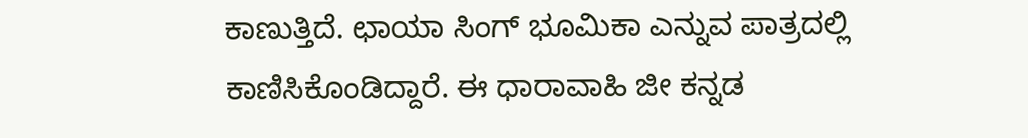ಕಾಣುತ್ತಿದೆ. ಛಾಯಾ ಸಿಂಗ್ ಭೂಮಿಕಾ ಎನ್ನುವ ಪಾತ್ರದಲ್ಲಿ ಕಾಣಿಸಿಕೊಂಡಿದ್ದಾರೆ. ಈ ಧಾರಾವಾಹಿ ಜೀ ಕನ್ನಡ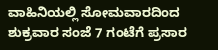ವಾಹಿನಿಯಲ್ಲಿ ಸೋಮವಾರದಿಂದ ಶುಕ್ರವಾರ ಸಂಜೆ 7 ಗಂಟೆಗೆ ಪ್ರಸಾರ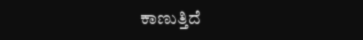ಕಾಣುತ್ತಿದೆ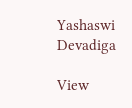Yashaswi Devadiga

View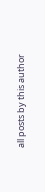all posts by this author